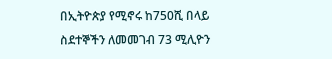በኢትዮጵያ የሚኖሩ ከ750ሺ በላይ ስደተኞችን ለመመገብ 73 ሚሊዮን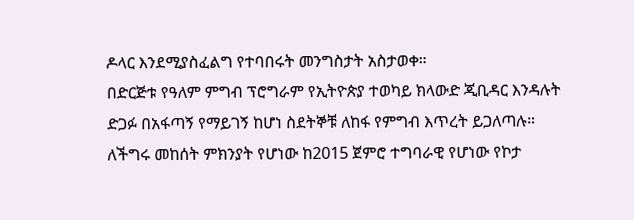ዶላር እንደሚያስፈልግ የተባበሩት መንግስታት አስታወቀ።
በድርጅቱ የዓለም ምግብ ፕሮግራም የኢትዮጵያ ተወካይ ክላውድ ጂቢዳር እንዳሉት ድጋፉ በአፋጣኝ የማይገኝ ከሆነ ስደትኞቹ ለከፋ የምግብ እጥረት ይጋለጣሉ። ለችግሩ መከሰት ምክንያት የሆነው ከ2015 ጀምሮ ተግባራዊ የሆነው የኮታ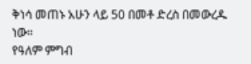ቅነሳ መጠኑ አሁን ላይ 50 በመቶ ድረስ በመውረዱ ነው።
የዓለም ምግብ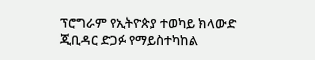ፕሮግራም የኢትዮጵያ ተወካይ ክላውድ ጂቢዳር ድጋፉ የማይስተካከል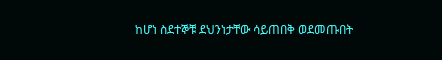ከሆነ ስደተኞቹ ደህንነታቸው ሳይጠበቅ ወደመጡበት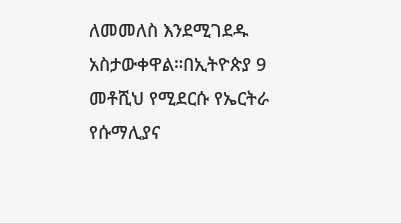ለመመለስ እንደሚገደዱ አስታውቀዋል።በኢትዮጵያ 9 መቶሺህ የሚደርሱ የኤርትራ የሱማሊያና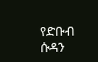የድቡብ ሱዳን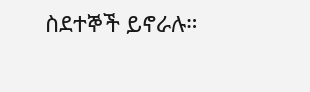ስደተኞች ይኖራሉ።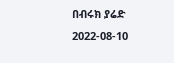በብሩክ ያሬድ
2022-08-10